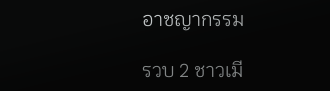อาชญากรรม

รวบ 2 ชาวเมี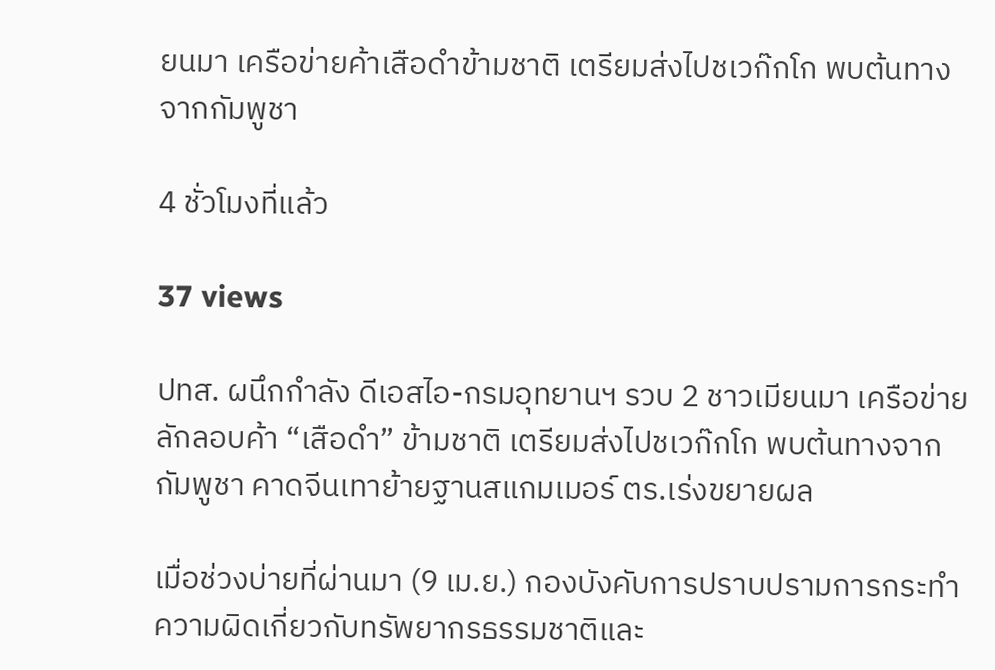ยนมา เครือข่ายค้าเสือดำข้ามชาติ เตรียมส่งไปชเวก๊กโก พบต้นทางจากกัมพูชา

4 ชั่วโมงที่แล้ว

37 views

ปทส. ผนึกกำลัง ดีเอสไอ-กรมอุทยานฯ รวบ 2 ชาวเมียนมา เครือข่ายลักลอบค้า “เสือดำ” ข้ามชาติ เตรียมส่งไปชเวก๊กโก พบต้นทางจากกัมพูชา คาดจีนเทาย้ายฐานสแกมเมอร์ ตร.เร่งขยายผล

เมื่อช่วงบ่ายที่ผ่านมา (9 เม.ย.) กองบังคับการปราบปรามการกระทำความผิดเกี่ยวกับทรัพยากรธรรมชาติและ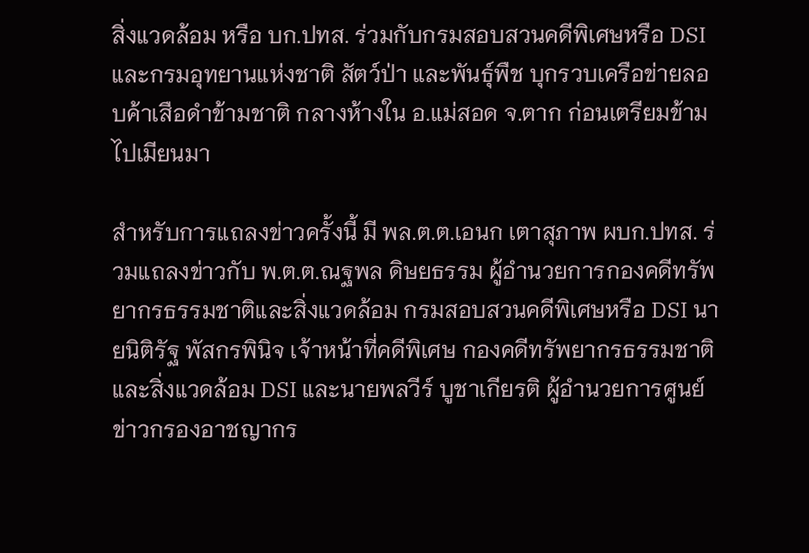สิ่งแวดล้อม หรือ บก.ปทส. ร่วมกับกรมสอบสวนคดีพิเศษหรือ DSI และกรมอุทยานแห่งชาติ สัตว์ป่า และพันธุ์พืช บุกรวบเครือข่ายลอบค้าเสือดำข้ามชาติ กลางห้างใน อ.แม่สอด จ.ตาก ก่อนเตรียมข้ามไปเมียนมา

สำหรับการแถลงข่าวครั้งนี้ มี พล.ต.ต.เอนก เตาสุภาพ ผบก.ปทส. ร่วมแถลงข่าวกับ พ.ต.ต.ณฐพล ดิษยธรรม ผู้อำนวยการกองคดีทรัพยากรธรรมชาติและสิ่งแวดล้อม กรมสอบสวนคดีพิเศษหรือ DSI นายนิติรัฐ พัสกรพินิจ เจ้าหน้าที่คดีพิเศษ กองคดีทรัพยากรธรรมชาติและสิ่งแวดล้อม DSI และนายพลวีร์ บูชาเกียรติ ผู้อำนวยการศูนย์ข่าวกรองอาชญากร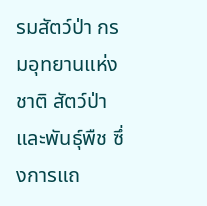รมสัตว์ป่า กรมอุทยานแห่งชาติ สัตว์ป่า และพันธุ์พืช ซึ่งการแถ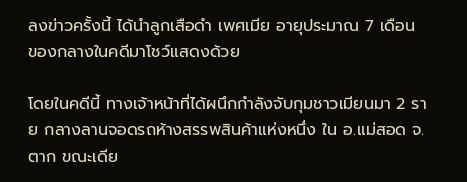ลงข่าวครั้งนี้ ได้นำลูกเสือดำ เพศเมีย อายุประมาณ 7 เดือน ของกลางในคดีมาโชว์แสดงด้วย

โดยในคดีนี้ ทางเจ้าหน้าที่ได้ผนึกกำลังจับกุมชาวเมียนมา 2 ราย กลางลานจอดรถห้างสรรพสินค้าแห่งหนึ่ง ใน อ.แม่สอด จ.ตาก ขณะเดีย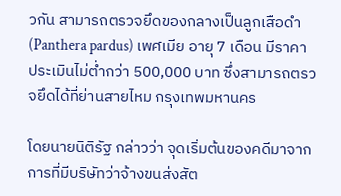วกัน สามารถตรวจยึดของกลางเป็นลูกเสือดำ (Panthera pardus) เพศเมีย อายุ 7 เดือน มีราคาประเมินไม่ต่ำกว่า 500,000 บาท ซึ่งสามารถตรวจยึดได้ที่ย่านสายไหม กรุงเทพมหานคร

โดยนายนิติรัฐ กล่าวว่า จุดเริ่มต้นของคดีมาจากการที่มีบริษัทว่าจ้างขนส่งสัต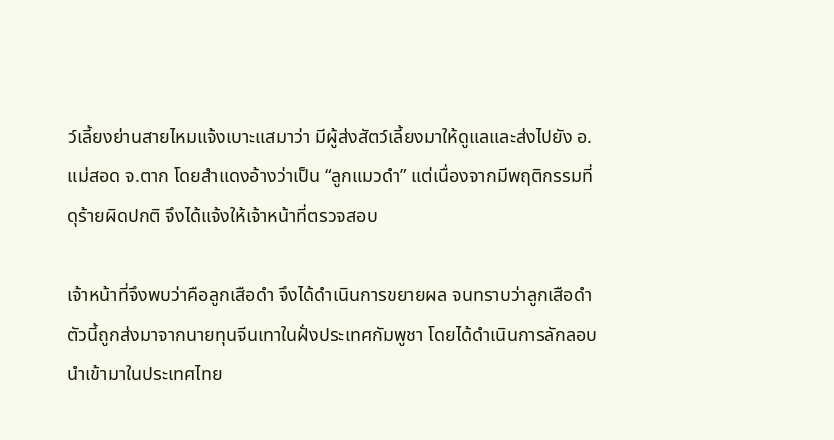ว์เลี้ยงย่านสายไหมแจ้งเบาะแสมาว่า มีผู้ส่งสัตว์เลี้ยงมาให้ดูแลและส่งไปยัง อ.แม่สอด จ.ตาก โดยสำแดงอ้างว่าเป็น “ลูกแมวดำ” แต่เนื่องจากมีพฤติกรรมที่ดุร้ายผิดปกติ จึงได้แจ้งให้เจ้าหน้าที่ตรวจสอบ

เจ้าหน้าที่จึงพบว่าคือลูกเสือดำ จึงได้ดำเนินการขยายผล จนทราบว่าลูกเสือดำตัวนี้ถูกส่งมาจากนายทุนจีนเทาในฝั่งประเทศกัมพูชา โดยได้ดำเนินการลักลอบนำเข้ามาในประเทศไทย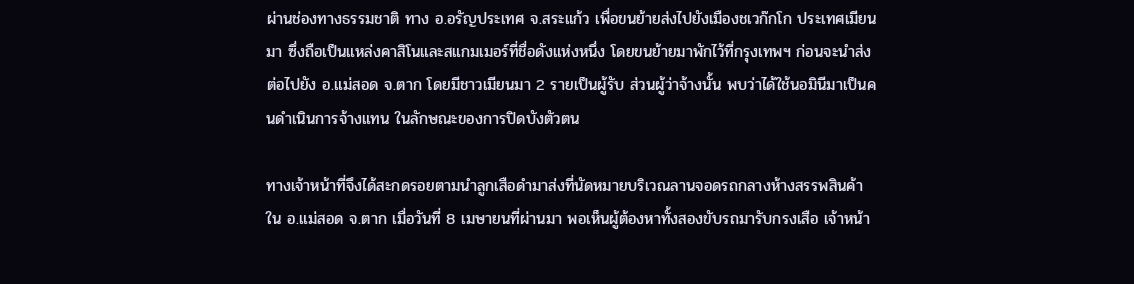ผ่านช่องทางธรรมชาติ ทาง อ.อรัญประเทศ จ.สระแก้ว เพื่อขนย้ายส่งไปยังเมืองชเวก๊กโก ประเทศเมียนมา ซึ่งถือเป็นแหล่งคาสิโนและสแกมเมอร์ที่ชื่อดังแห่งหนึ่ง โดยขนย้ายมาพักไว้ที่กรุงเทพฯ ก่อนจะนำส่งต่อไปยัง อ.แม่สอด จ.ตาก โดยมีชาวเมียนมา 2 รายเป็นผู้รับ ส่วนผู้ว่าจ้างนั้น พบว่าได้ใช้นอมินีมาเป็นคนดำเนินการจ้างแทน ในลักษณะของการปิดบังตัวตน

ทางเจ้าหน้าที่จึงได้สะกดรอยตามนำลูกเสือดำมาส่งที่นัดหมายบริเวณลานจอดรถกลางห้างสรรพสินค้าใน อ.แม่สอด จ.ตาก เมื่อวันที่ 8 เมษายนที่ผ่านมา พอเห็นผู้ต้องหาทั้งสองขับรถมารับกรงเสือ เจ้าหน้า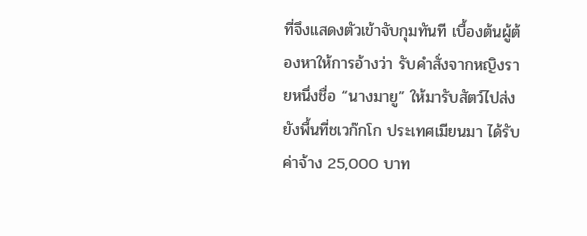ที่จึงแสดงตัวเข้าจับกุมทันที เบื้องต้นผู้ต้องหาให้การอ้างว่า รับคำสั่งจากหญิงรายหนึ่งชื่อ “นางมายู” ให้มารับสัตว์ไปส่งยังพื้นที่ชเวก๊กโก ประเทศเมียนมา ได้รับค่าจ้าง 25,000 บาท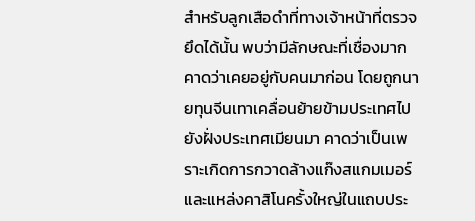สำหรับลูกเสือดำที่ทางเจ้าหน้าที่ตรวจยึดได้นั้น พบว่ามีลักษณะที่เชื่องมาก คาดว่าเคยอยู่กับคนมาก่อน โดยถูกนายทุนจีนเทาเคลื่อนย้ายข้ามประเทศไปยังฝั่งประเทศเมียนมา คาดว่าเป็นเพราะเกิดการกวาดล้างแก๊งสแกมเมอร์และแหล่งคาสิโนครั้งใหญ่ในแถบประ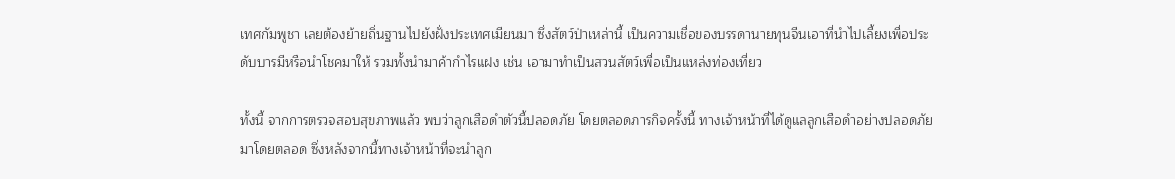เทศกัมพูชา เลยต้องย้ายถิ่นฐานไปยังฝั่งประเทศเมียนมา ซึ่งสัตว์ป่าเหล่านี้ เป็นความเชื่อของบรรดานายทุนจีนเอาที่นำไปเลี้ยงเพื่อประดับบารมีหรือนำโชคมาให้ รวมทั้งนำมาค้ากำไรแฝง เช่น เอามาทำเป็นสวนสัตว์เพื่อเป็นแหล่งท่องเที่ยว

ทั้งนี้ จากการตรวจสอบสุขภาพแล้ว พบว่าลูกเสือดำตัวนี้ปลอดภัย โดยตลอดภารกิจครั้งนี้ ทางเจ้าหน้าที่ได้ดูแลลูกเสือดำอย่างปลอดภัยมาโดยตลอด ซึ่งหลังจากนี้ทางเจ้าหน้าที่จะนำลูก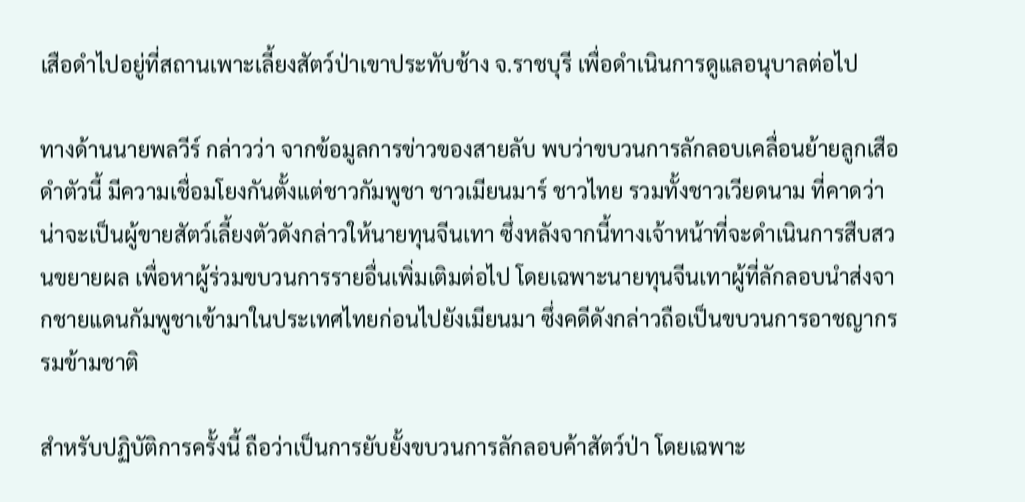เสือดำไปอยู่ที่สถานเพาะเลี้ยงสัตว์ป่าเขาประทับช้าง จ.ราชบุรี เพื่อดำเนินการดูแลอนุบาลต่อไป

ทางด้านนายพลวีร์ กล่าวว่า จากข้อมูลการข่าวของสายลับ พบว่าขบวนการลักลอบเคลื่อนย้ายลูกเสือดำตัวนี้ มีความเชื่อมโยงกันตั้งแต่ชาวกัมพูชา ชาวเมียนมาร์ ชาวไทย รวมทั้งชาวเวียดนาม ที่คาดว่าน่าจะเป็นผู้ขายสัตว์เลี้ยงตัวดังกล่าวให้นายทุนจีนเทา ซึ่งหลังจากนี้ทางเจ้าหน้าที่จะดำเนินการสืบสวนขยายผล เพื่อหาผู้ร่วมขบวนการรายอื่นเพิ่มเติมต่อไป โดยเฉพาะนายทุนจีนเทาผู้ที่ลักลอบนำส่งจากชายแดนกัมพูชาเข้ามาในประเทศไทยก่อนไปยังเมียนมา ซึ่งคดีดังกล่าวถือเป็นขบวนการอาชญากรรมข้ามชาติ

สำหรับปฏิบัติการครั้งนี้ ถือว่าเป็นการยับยั้งขบวนการลักลอบค้าสัตว์ป่า โดยเฉพาะ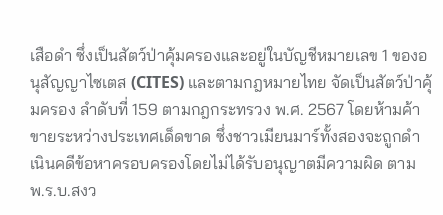เสือดำ ซึ่งเป็นสัตว์ป่าคุ้มครองและอยู่ในบัญชีหมายเลข 1 ของอนุสัญญาไซเตส (CITES) และตามกฎหมายไทย จัดเป็นสัตว์ป่าคุ้มครอง ลำดับที่ 159 ตามกฎกระทรวง พ.ศ. 2567 โดยห้ามค้าขายระหว่างประเทศเด็ดขาด ซึ่งชาวเมียนมาร์ทั้งสองจะถูกดำเนินคดีข้อหาครอบครองโดยไม่ได้รับอนุญาตมีความผิด ตาม พ.ร.บ.สงว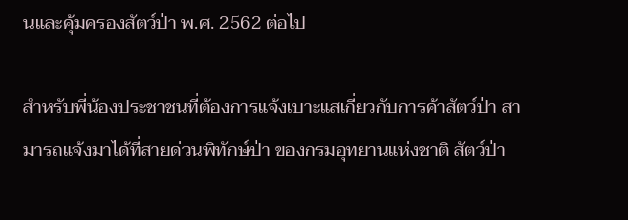นและคุ้มครองสัตว์ป่า พ.ศ. 2562 ต่อไป

สำหรับพี่น้องประชาชนที่ต้องการแจ้งเบาะแสเกี่ยวกับการค้าสัตว์ป่า สามารถแจ้งมาได้ที่สายด่วนพิทักษ์ป่า ของกรมอุทยานแห่งชาติ สัตว์ป่า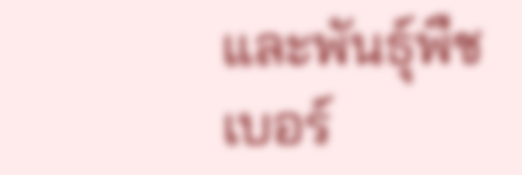และพันธุ์พืช เบอร์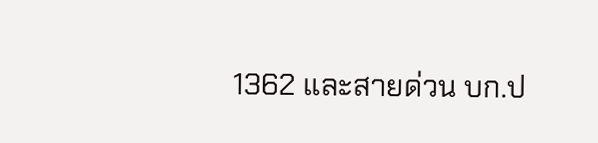1362 และสายด่วน บก.ป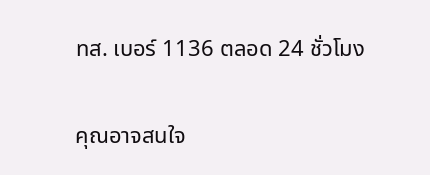ทส. เบอร์ 1136 ตลอด 24 ชั่วโมง


คุณอาจสนใจ